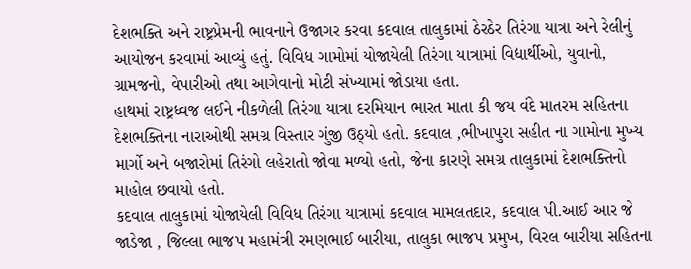દેશભક્તિ અને રાષ્ટ્રપ્રેમની ભાવનાને ઉજાગર કરવા કદવાલ તાલુકામાં ઠેરઠેર તિરંગા યાત્રા અને રેલીનું આયોજન કરવામાં આવ્યું હતું. વિવિધ ગામોમાં યોજાયેલી તિરંગા યાત્રામાં વિદ્યાર્થીઓ, યુવાનો, ગ્રામજનો, વેપારીઓ તથા આગેવાનો મોટી સંખ્યામાં જોડાયા હતા.
હાથમાં રાષ્ટ્રધ્વજ લઈને નીકળેલી તિરંગા યાત્રા દરમિયાન ભારત માતા કી જય વંદે માતરમ સહિતના દેશભક્તિના નારાઓથી સમગ્ર વિસ્તાર ગુંજી ઉઠ્યો હતો. કદવાલ ,ભીખાપુરા સહીત ના ગામોના મુખ્ય માર્ગો અને બજારોમાં તિરંગો લહેરાતો જોવા મળ્યો હતો, જેના કારણે સમગ્ર તાલુકામાં દેશભક્તિનો માહોલ છવાયો હતો.
કદવાલ તાલુકામાં યોજાયેલી વિવિધ તિરંગા યાત્રામાં કદવાલ મામલતદાર, કદવાલ પી.આઈ આર જે જાડેજા , જિલ્લા ભાજપ મહામંત્રી રમણભાઈ બારીયા, તાલુકા ભાજપ પ્રમુખ, વિરલ બારીયા સહિતના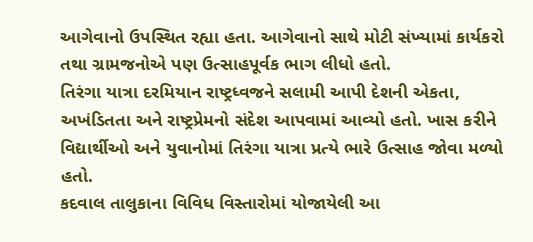આગેવાનો ઉપસ્થિત રહ્યા હતા. આગેવાનો સાથે મોટી સંખ્યામાં કાર્યકરો તથા ગ્રામજનોએ પણ ઉત્સાહપૂર્વક ભાગ લીધો હતો.
તિરંગા યાત્રા દરમિયાન રાષ્ટ્રધ્વજને સલામી આપી દેશની એકતા, અખંડિતતા અને રાષ્ટ્રપ્રેમનો સંદેશ આપવામાં આવ્યો હતો. ખાસ કરીને વિદ્યાર્થીઓ અને યુવાનોમાં તિરંગા યાત્રા પ્રત્યે ભારે ઉત્સાહ જોવા મળ્યો હતો.
કદવાલ તાલુકાના વિવિધ વિસ્તારોમાં યોજાયેલી આ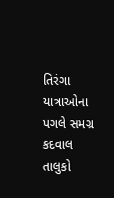તિરંગા યાત્રાઓના પગલે સમગ્ર કદવાલ તાલુકો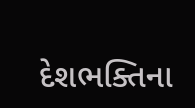દેશભક્તિના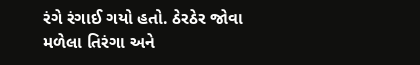રંગે રંગાઈ ગયો હતો. ઠેરઠેર જોવા મળેલા તિરંગા અને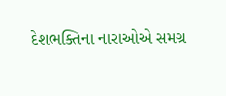દેશભક્તિના નારાઓએ સમગ્ર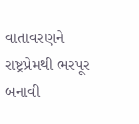વાતાવરણને રાષ્ટ્રપ્રેમથી ભરપૂર બનાવી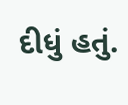દીધું હતું.